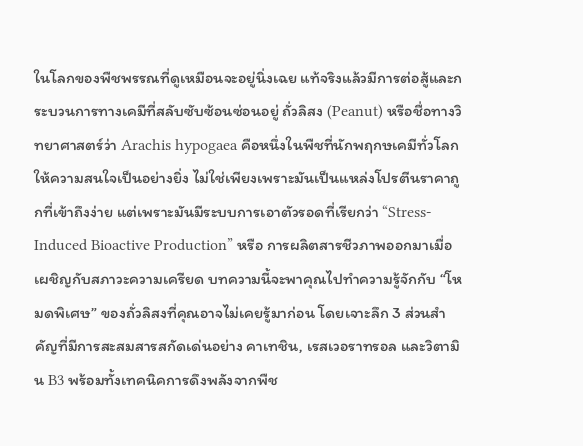ในโลกของพืชพรรณที่ดูเหมือนจะอยู่นิ่งเฉย แท้จริงแล้วมีการต่อสู้และกระบวนการทางเคมีที่สลับซับซ้อนซ่อนอยู่ ถั่วลิสง (Peanut) หรือชื่อทางวิทยาศาสตร์ว่า Arachis hypogaea คือหนึ่งในพืชที่นักพฤกษเคมีทั่วโลกให้ความสนใจเป็นอย่างยิ่ง ไม่ใช่เพียงเพราะมันเป็นแหล่งโปรตีนราคาถูกที่เข้าถึงง่าย แต่เพราะมันมีระบบการเอาตัวรอดที่เรียกว่า “Stress-Induced Bioactive Production” หรือ การผลิตสารชีวภาพออกมาเมื่อเผชิญกับสภาวะความเครียด บทความนี้จะพาคุณไปทำความรู้จักกับ “โหมดพิเศษ” ของถั่วลิสงที่คุณอาจไม่เคยรู้มาก่อน โดยเจาะลึก 3 ส่วนสำคัญที่มีการสะสมสารสกัดเด่นอย่าง คาเทชิน, เรสเวอราทรอล และวิตามิน B3 พร้อมทั้งเทคนิคการดึงพลังจากพืช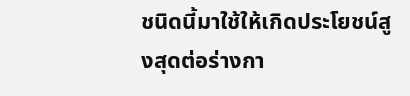ชนิดนี้มาใช้ให้เกิดประโยชน์สูงสุดต่อร่างกา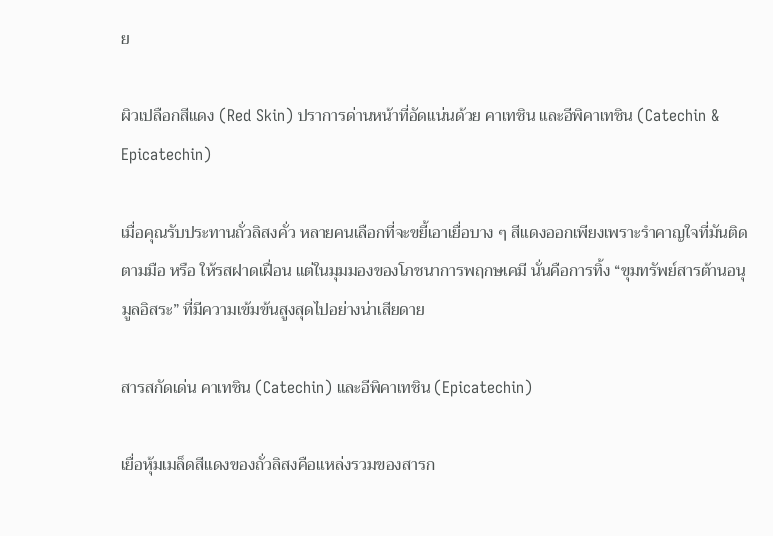ย

ผิวเปลือกสีแดง (Red Skin) ปราการด่านหน้าที่อัดแน่นด้วย คาเทชิน และอีพิคาเทชิน (Catechin & Epicatechin)

เมื่อคุณรับประทานถั่วลิสงคั่ว หลายคนเลือกที่จะขยี้เอาเยื่อบาง ๆ สีแดงออกเพียงเพราะรำคาญใจที่มันติดตามมือ หรือ ให้รสฝาดเฝื่อน แต่ในมุมมองของโภชนาการพฤกษเคมี นั่นคือการทิ้ง “ขุมทรัพย์สารต้านอนุมูลอิสระ” ที่มีความเข้มข้นสูงสุดไปอย่างน่าเสียดาย

สารสกัดเด่น คาเทชิน (Catechin) และอีพิคาเทชิน (Epicatechin)

เยื่อหุ้มเมล็ดสีแดงของถั่วลิสงคือแหล่งรวมของสารก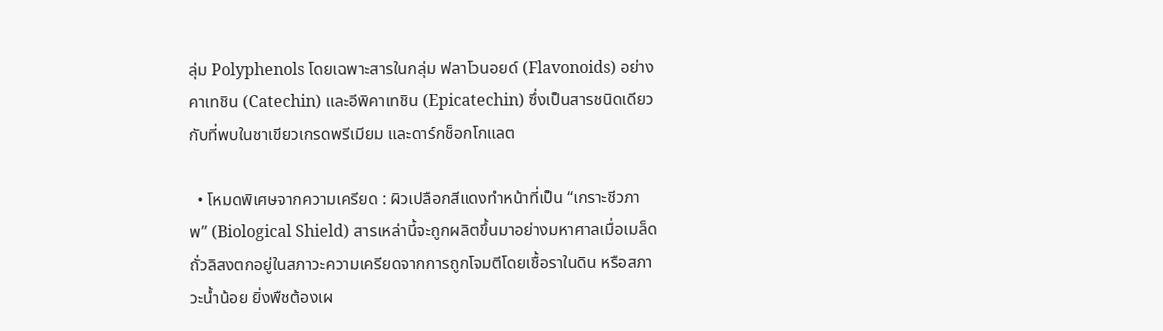ลุ่ม Polyphenols โดยเฉพาะสารในกลุ่ม ฟลาโวนอยด์ (Flavonoids) อย่าง คาเทชิน (Catechin) และอีพิคาเทชิน (Epicatechin) ซึ่งเป็นสารชนิดเดียวกับที่พบในชาเขียวเกรดพรีเมียม และดาร์กช็อกโกแลต

  • โหมดพิเศษจากความเครียด : ผิวเปลือกสีแดงทำหน้าที่เป็น “เกราะชีวภาพ” (Biological Shield) สารเหล่านี้จะถูกผลิตขึ้นมาอย่างมหาศาลเมื่อเมล็ดถั่วลิสงตกอยู่ในสภาวะความเครียดจากการถูกโจมตีโดยเชื้อราในดิน หรือสภาวะน้ำน้อย ยิ่งพืชต้องเผ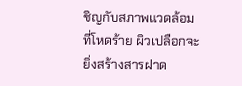ชิญกับสภาพแวดล้อมที่โหดร้าย ผิวเปลือกจะยิ่งสร้างสารฝาด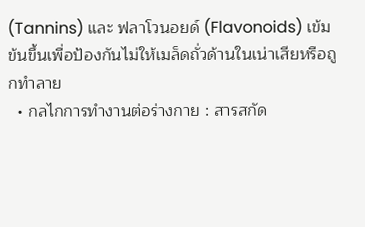(Tannins) และ ฟลาโวนอยด์ (Flavonoids) เข้มข้นขึ้นเพื่อป้องกันไม่ให้เมล็ดถั่วด้านในเน่าเสียหรือถูกทำลาย
  • กลไกการทำงานต่อร่างกาย : สารสกัด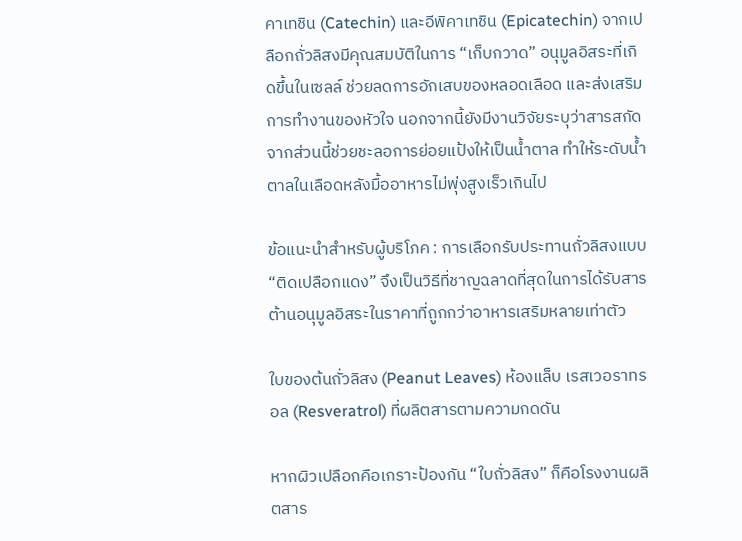คาเทชิน (Catechin) และอีพิคาเทชิน (Epicatechin) จากเปลือกถั่วลิสงมีคุณสมบัติในการ “เก็บกวาด” อนุมูลอิสระที่เกิดขึ้นในเซลล์ ช่วยลดการอักเสบของหลอดเลือด และส่งเสริมการทำงานของหัวใจ นอกจากนี้ยังมีงานวิจัยระบุว่าสารสกัดจากส่วนนี้ช่วยชะลอการย่อยแป้งให้เป็นน้ำตาล ทำให้ระดับน้ำตาลในเลือดหลังมื้ออาหารไม่พุ่งสูงเร็วเกินไป

ข้อแนะนำสำหรับผู้บริโภค : การเลือกรับประทานถั่วลิสงแบบ “ติดเปลือกแดง” จึงเป็นวิธีที่ชาญฉลาดที่สุดในการได้รับสารต้านอนุมูลอิสระในราคาที่ถูกกว่าอาหารเสริมหลายเท่าตัว

ใบของต้นถั่วลิสง (Peanut Leaves) ห้องแล็บ เรสเวอราทรอล (Resveratrol) ที่ผลิตสารตามความกดดัน

หากผิวเปลือกคือเกราะป้องกัน “ใบถั่วลิสง” ก็คือโรงงานผลิตสาร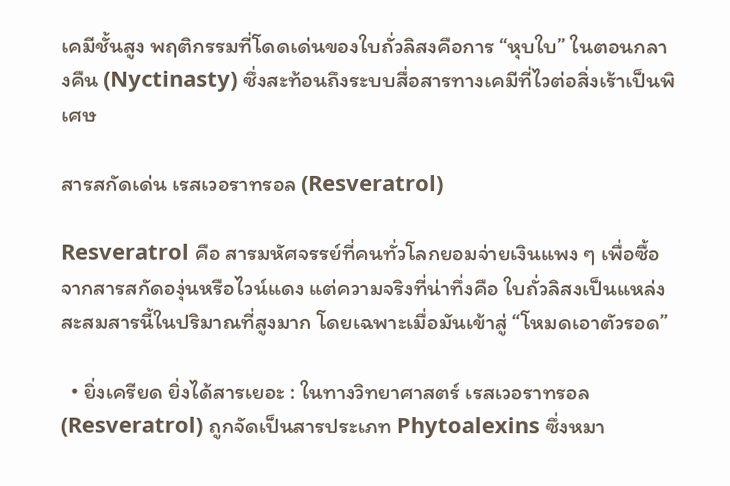เคมีชั้นสูง พฤติกรรมที่โดดเด่นของใบถั่วลิสงคือการ “หุบใบ” ในตอนกลางคืน (Nyctinasty) ซึ่งสะท้อนถึงระบบสื่อสารทางเคมีที่ไวต่อสิ่งเร้าเป็นพิเศษ

สารสกัดเด่น เรสเวอราทรอล (Resveratrol)

Resveratrol คือ สารมหัศจรรย์ที่คนทั่วโลกยอมจ่ายเงินแพง ๆ เพื่อซื้อจากสารสกัดองุ่นหรือไวน์แดง แต่ความจริงที่น่าทึ่งคือ ใบถั่วลิสงเป็นแหล่งสะสมสารนี้ในปริมาณที่สูงมาก โดยเฉพาะเมื่อมันเข้าสู่ “โหมดเอาตัวรอด”

  • ยิ่งเครียด ยิ่งได้สารเยอะ : ในทางวิทยาศาสตร์ เรสเวอราทรอล (Resveratrol) ถูกจัดเป็นสารประเภท Phytoalexins ซึ่งหมา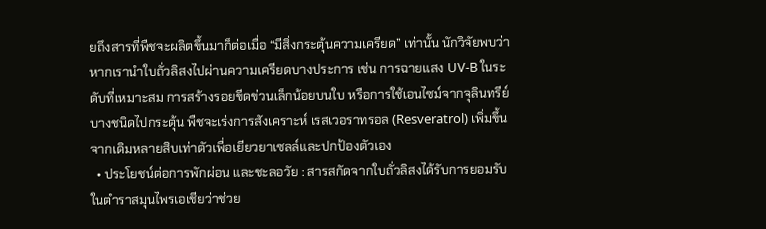ยถึงสารที่พืชจะผลิตขึ้นมาก็ต่อเมื่อ “มีสิ่งกระตุ้นความเครียด” เท่านั้น นักวิจัยพบว่าหากเรานำใบถั่วลิสงไปผ่านความเครียดบางประการ เช่น การฉายแสง UV-B ในระดับที่เหมาะสม การสร้างรอยขีดข่วนเล็กน้อยบนใบ หรือการใช้เอนไซม์จากจุลินทรีย์บางชนิดไปกระตุ้น พืชจะเร่งการสังเคราะห์ เรสเวอราทรอล (Resveratrol) เพิ่มขึ้นจากเดิมหลายสิบเท่าตัวเพื่อเยียวยาเซลล์และปกป้องตัวเอง
  • ประโยชน์ต่อการพักผ่อน และชะลอวัย : สารสกัดจากใบถั่วลิสงได้รับการยอมรับในตำราสมุนไพรเอเชียว่าช่วย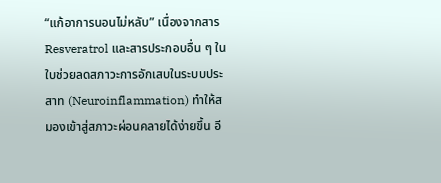“แก้อาการนอนไม่หลับ” เนื่องจากสาร Resveratrol และสารประกอบอื่น ๆ ในใบช่วยลดสภาวะการอักเสบในระบบประสาท (Neuroinflammation) ทำให้สมองเข้าสู่สภาวะผ่อนคลายได้ง่ายขึ้น อี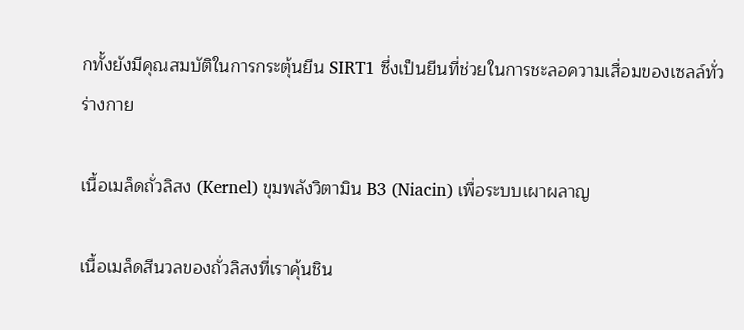กทั้งยังมีคุณสมบัติในการกระตุ้นยีน SIRT1 ซึ่งเป็นยีนที่ช่วยในการชะลอความเสื่อมของเซลล์ทั่วร่างกาย

เนื้อเมล็ดถั่วลิสง (Kernel) ขุมพลังวิตามิน B3 (Niacin) เพื่อระบบเผาผลาญ

เนื้อเมล็ดสีนวลของถั่วลิสงที่เราคุ้นชิน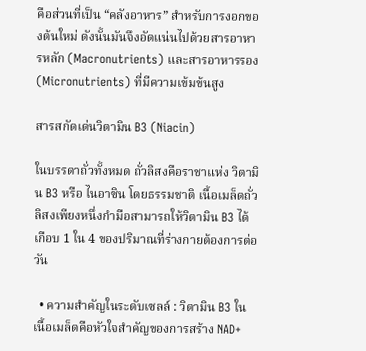คือส่วนที่เป็น “คลังอาหาร” สำหรับการงอกของต้นใหม่ ดังนั้นมันจึงอัดแน่นไปด้วยสารอาหารหลัก (Macronutrients) และสารอาหารรอง (Micronutrients) ที่มีความเข้มข้นสูง

สารสกัดเด่นวิตามิน B3 (Niacin)

ในบรรดาถั่วทั้งหมด ถั่วลิสงคือราชาแห่ง วิตามิน B3 หรือ ไนอาซิน โดยธรรมชาติ เนื้อเมล็ดถั่วลิสงเพียงหนึ่งกำมือสามารถให้วิตามิน B3 ได้เกือบ 1 ใน 4 ของปริมาณที่ร่างกายต้องการต่อวัน

  • ความสำคัญในระดับเซลล์ : วิตามิน B3 ในเนื้อเมล็ดคือหัวใจสำคัญของการสร้าง NAD+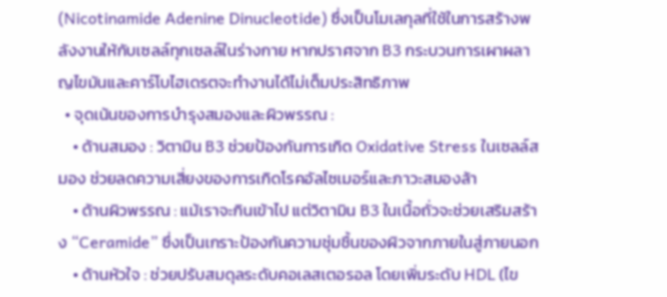(Nicotinamide Adenine Dinucleotide) ซึ่งเป็นโมเลกุลที่ใช้ในการสร้างพลังงานให้กับเซลล์ทุกเซลล์ในร่างกาย หากปราศจาก B3 กระบวนการเผาผลาญไขมันและคาร์โบไฮเดรตจะทำงานได้ไม่เต็มประสิทธิภาพ
  • จุดเน้นของการบำรุงสมองและผิวพรรณ :
    • ด้านสมอง : วิตามิน B3 ช่วยป้องกันการเกิด Oxidative Stress ในเซลล์สมอง ช่วยลดความเสี่ยงของการเกิดโรคอัลไซเมอร์และภาวะสมองล้า
    • ด้านผิวพรรณ : แม้เราจะกินเข้าไป แต่วิตามิน B3 ในเนื้อถั่วจะช่วยเสริมสร้าง “Ceramide” ซึ่งเป็นเกราะป้องกันความชุ่มชื้นของผิวจากภายในสู่ภายนอก
    • ด้านหัวใจ : ช่วยปรับสมดุลระดับคอเลสเตอรอล โดยเพิ่มระดับ HDL (ไข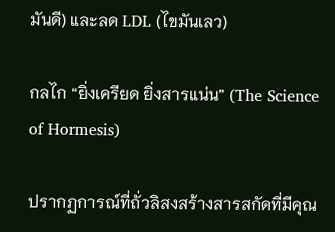มันดี) และลด LDL (ไขมันเลว)

กลไก “ยิ่งเครียด ยิ่งสารแน่น” (The Science of Hormesis)

ปรากฏการณ์ที่ถั่วลิสงสร้างสารสกัดที่มีคุณ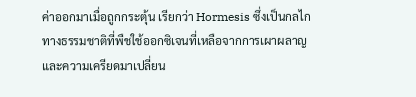ค่าออกมาเมื่อถูกกระตุ้น เรียกว่า Hormesis ซึ่งเป็นกลไกทางธรรมชาติที่พืชใช้ออกซิเจนที่เหลือจากการเผาผลาญและความเครียดมาเปลี่ยน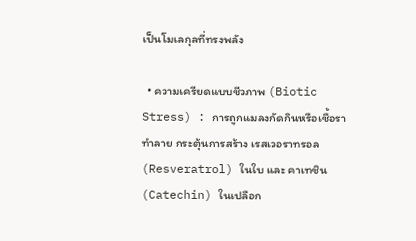เป็นโมเลกุลที่ทรงพลัง

  • ความเครียดแบบชีวภาพ (Biotic Stress) : การถูกแมลงกัดกินหรือเชื้อราทำลาย กระตุ้นการสร้าง เรสเวอราทรอล (Resveratrol) ในใบ และ คาเทชิน (Catechin) ในเปลือก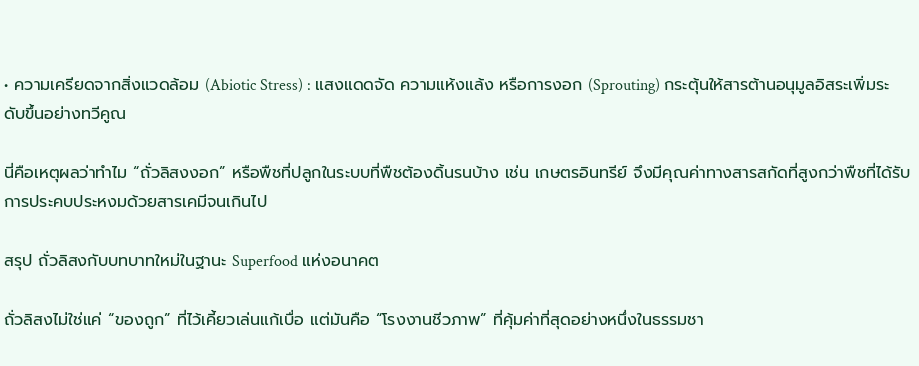• ความเครียดจากสิ่งแวดล้อม (Abiotic Stress) : แสงแดดจัด ความแห้งแล้ง หรือการงอก (Sprouting) กระตุ้นให้สารต้านอนุมูลอิสระเพิ่มระดับขึ้นอย่างทวีคูณ

นี่คือเหตุผลว่าทำไม “ถั่วลิสงงอก” หรือพืชที่ปลูกในระบบที่พืชต้องดิ้นรนบ้าง เช่น เกษตรอินทรีย์ จึงมีคุณค่าทางสารสกัดที่สูงกว่าพืชที่ได้รับการประคบประหงมด้วยสารเคมีจนเกินไป

สรุป ถั่วลิสงกับบทบาทใหม่ในฐานะ Superfood แห่งอนาคต

ถั่วลิสงไม่ใช่แค่ “ของถูก” ที่ไว้เคี้ยวเล่นแก้เบื่อ แต่มันคือ “โรงงานชีวภาพ” ที่คุ้มค่าที่สุดอย่างหนึ่งในธรรมชา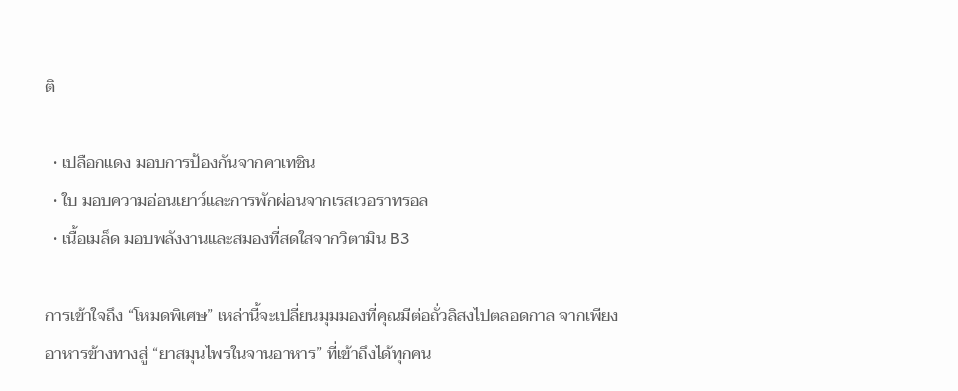ติ

  • เปลือกแดง มอบการป้องกันจากคาเทชิน
  • ใบ มอบความอ่อนเยาว์และการพักผ่อนจากเรสเวอราทรอล
  • เนื้อเมล็ด มอบพลังงานและสมองที่สดใสจากวิตามิน B3

การเข้าใจถึง “โหมดพิเศษ” เหล่านี้จะเปลี่ยนมุมมองที่คุณมีต่อถั่วลิสงไปตลอดกาล จากเพียงอาหารข้างทางสู่ “ยาสมุนไพรในจานอาหาร” ที่เข้าถึงได้ทุกคน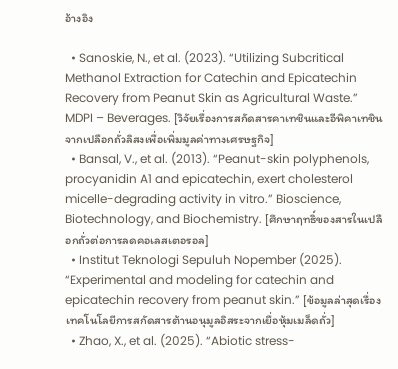อ้างอิง

  • Sanoskie, N., et al. (2023). “Utilizing Subcritical Methanol Extraction for Catechin and Epicatechin Recovery from Peanut Skin as Agricultural Waste.” MDPI – Beverages. [วิจัยเรื่องการสกัดสารคาเทชินและอีพิคาเทชินจากเปลือกถั่วลิสงเพื่อเพิ่มมูลค่าทางเศรษฐกิจ]
  • Bansal, V., et al. (2013). “Peanut-skin polyphenols, procyanidin A1 and epicatechin, exert cholesterol micelle-degrading activity in vitro.” Bioscience, Biotechnology, and Biochemistry. [ศึกษาฤทธิ์ของสารในเปลือกถั่วต่อการลดคอเลสเตอรอล]
  • Institut Teknologi Sepuluh Nopember (2025). “Experimental and modeling for catechin and epicatechin recovery from peanut skin.” [ข้อมูลล่าสุดเรื่องเทคโนโลยีการสกัดสารต้านอนุมูลอิสระจากเยื่อหุ้มเมล็ดถั่ว]
  • Zhao, X., et al. (2025). “Abiotic stress-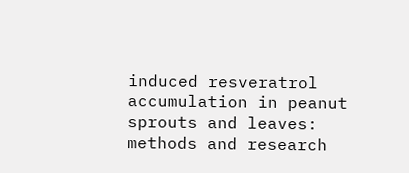induced resveratrol accumulation in peanut sprouts and leaves: methods and research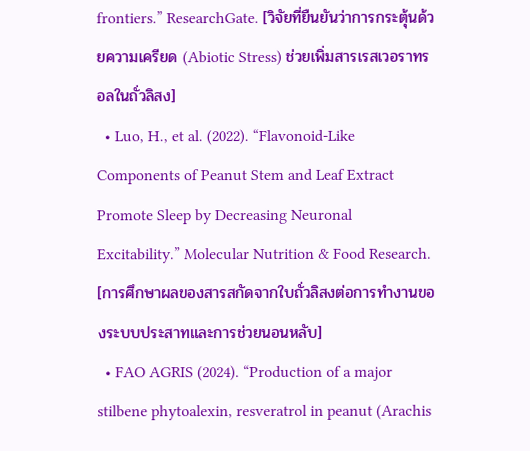frontiers.” ResearchGate. [วิจัยที่ยืนยันว่าการกระตุ้นด้วยความเครียด (Abiotic Stress) ช่วยเพิ่มสารเรสเวอราทรอลในถั่วลิสง]
  • Luo, H., et al. (2022). “Flavonoid-Like Components of Peanut Stem and Leaf Extract Promote Sleep by Decreasing Neuronal Excitability.” Molecular Nutrition & Food Research. [การศึกษาผลของสารสกัดจากใบถั่วลิสงต่อการทำงานของระบบประสาทและการช่วยนอนหลับ]
  • FAO AGRIS (2024). “Production of a major stilbene phytoalexin, resveratrol in peanut (Arachis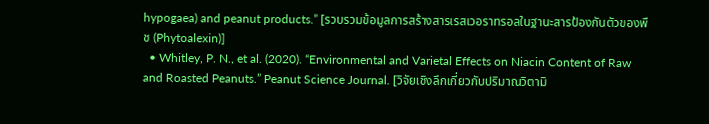hypogaea) and peanut products.” [รวบรวมข้อมูลการสร้างสารเรสเวอราทรอลในฐานะสารป้องกันตัวของพืช (Phytoalexin)]
  • Whitley, P. N., et al. (2020). “Environmental and Varietal Effects on Niacin Content of Raw and Roasted Peanuts.” Peanut Science Journal. [วิจัยเชิงลึกเกี่ยวกับปริมาณวิตามิ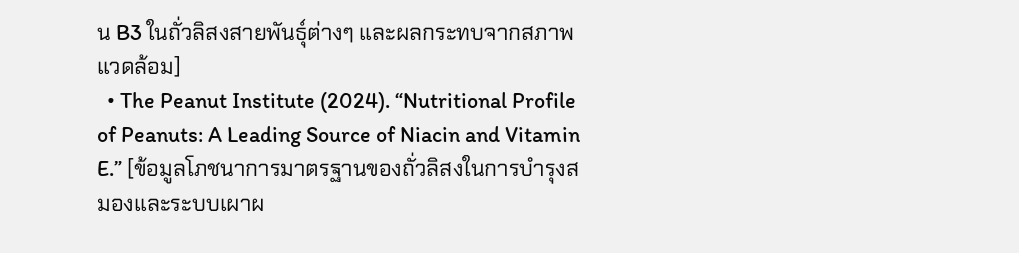น B3 ในถั่วลิสงสายพันธุ์ต่างๆ และผลกระทบจากสภาพแวดล้อม]
  • The Peanut Institute (2024). “Nutritional Profile of Peanuts: A Leading Source of Niacin and Vitamin E.” [ข้อมูลโภชนาการมาตรฐานของถั่วลิสงในการบำรุงสมองและระบบเผาผ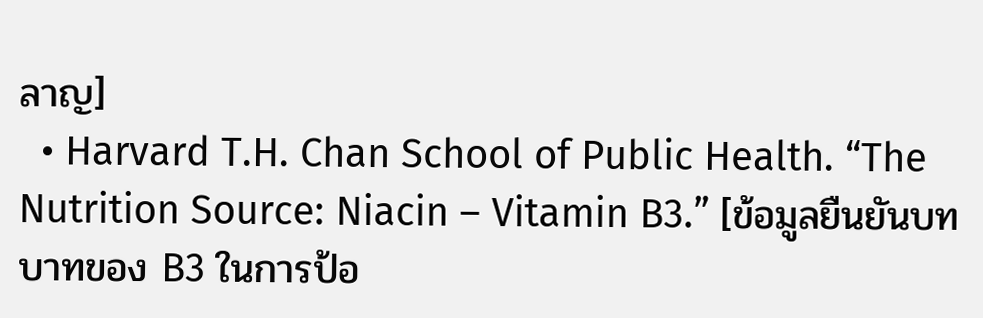ลาญ]
  • Harvard T.H. Chan School of Public Health. “The Nutrition Source: Niacin – Vitamin B3.” [ข้อมูลยืนยันบทบาทของ B3 ในการป้อ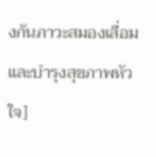งกันภาวะสมองเสื่อมและบำรุงสุขภาพหัวใจ]